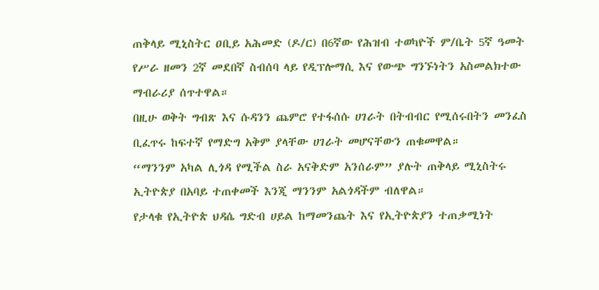ጠቅላይ ሚኒስትር ዐቢይ አሕመድ (ዶ/ር) በ6ኛው የሕዝብ ተወካዮች ም/ቤት 5ኛ ዓመት የሥራ ዘመን 2ኛ መደበኛ ስብሰባ ላይ የዲፕሎማሲ እና የውጭ ግንኙነትን አስመልክተው ማብራሪያ ሰጥተዋል።
በዚሁ ወቅት ግብጽ እና ሱዳንን ጨምሮ የተፋሰሱ ሀገራት በትብብር የሚሰሩበትን መንፈስ ቢፈጥሩ ከፍተኛ የማድግ አቅም ያላቸው ሀገራት መሆናቸውን ጠቁመዋል።
“ማንንም አካል ሊጎዳ የሚችል ስራ አናቅድም አንሰራም” ያሉት ጠቅላይ ሚኒስትሩ ኢትዮጵያ በአባይ ተጠቀመች እንጂ ማንንም አልጎዳችም ብለዋል።
የታላቁ የኢትዮጵ ህዳሴ ግድብ ሀይል ከማመንጨት እና የኢትዮጵያን ተጠቃሚነት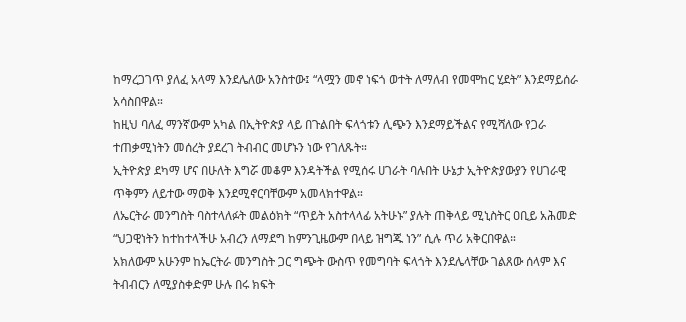ከማረጋገጥ ያለፈ አላማ እንደሌለው አንስተው፤ “ላሟን መኖ ነፍጎ ወተት ለማለብ የመሞከር ሂደት” እንደማይሰራ አሳስበዋል።
ከዚህ ባለፈ ማንኛውም አካል በኢትዮጵያ ላይ በጉልበት ፍላጎቱን ሊጭን እንደማይችልና የሚሻለው የጋራ ተጠቃሚነትን መሰረት ያደረገ ትብብር መሆኑን ነው የገለጹት።
ኢትዮጵያ ደካማ ሆና በሁለት እግሯ መቆም እንዳትችል የሚሰሩ ሀገራት ባሉበት ሁኔታ ኢትዮጵያውያን የሀገራዊ ጥቅምን ለይተው ማወቅ እንደሚኖርባቸውም አመላክተዋል።
ለኤርትራ መንግስት ባስተላለፉት መልዕክት “ጥይት አስተላላፊ አትሁኑ” ያሉት ጠቅላይ ሚኒስትር ዐቢይ አሕመድ “ህጋዊነትን ከተከተላችሁ አብረን ለማደግ ከምንጊዜውም በላይ ዝግጁ ነን” ሲሉ ጥሪ አቅርበዋል።
አክለውም አሁንም ከኤርትራ መንግስት ጋር ግጭት ውስጥ የመግባት ፍላጎት እንደሌላቸው ገልጸው ሰላም እና ትብብርን ለሚያስቀድም ሁሉ በሩ ክፍት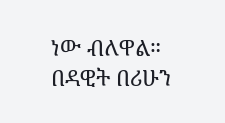ነው ብለዋል።
በዳዊት በሪሁን